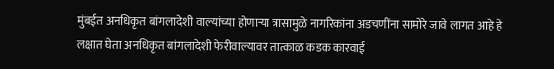मुंबईत अनधिकृत बांगलादेशी वाल्यांच्या होणाऱ्या त्रासामुळे नागरिकांना अडचणींना सामोरे जावे लागत आहे हे लक्षात घेता अनधिकृत बांगलादेशी फेरीवाल्यावर तात्काळ कडक कारवाई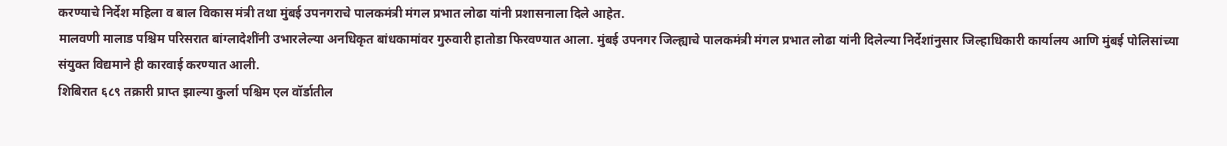करण्याचे निर्देश महिला व बाल विकास मंत्री तथा मुंबई उपनगराचे पालकमंत्री मंगल प्रभात लोढा यांनी प्रशासनाला दिले आहेत.
मालवणी मालाड पश्चिम परिसरात बांग्लादेशींनी उभारलेल्या अनधिकृत बांधकामांवर गुरुवारी हातोडा फिरवण्यात आला. मुंबई उपनगर जिल्ह्याचे पालकमंत्री मंगल प्रभात लोढा यांनी दिलेल्या निर्देशांनुसार जिल्हाधिकारी कार्यालय आणि मुंबई पोलिसांच्या संयुक्त विद्यमाने ही कारवाई करण्यात आली.
शिबिरात ६८९ तक्रारी प्राप्त झाल्या कुर्ला पश्चिम एल वॉर्डातील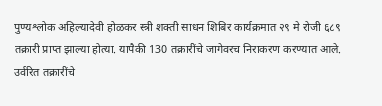पुण्यश्लोक अहिल्यादेवी होळकर स्त्री शक्ती साधन शिबिर कार्यक्रमात २९ मे रोजी ६८९ तक्रारी प्राप्त झाल्या होत्या. यापैकी 130 तक्रारींचे जागेवरच निराकरण करण्यात आले. उर्वरित तक्रारींचे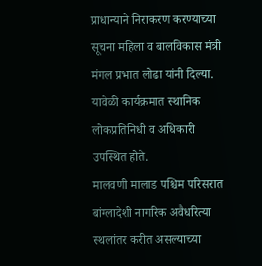प्राधान्याने निराकरण करण्याच्या सूचना महिला व बालविकास मंत्री मंगल प्रभात लोढा यांनी दिल्या. यावेळी कार्यक्रमात स्थानिक लोकप्रतिनिधी व अधिकारी उपस्थित होते.
मालवणी मालाड पश्चिम परिसरात बांग्लादेशी नागरिक अवैधरित्या स्थलांतर करीत असल्याच्या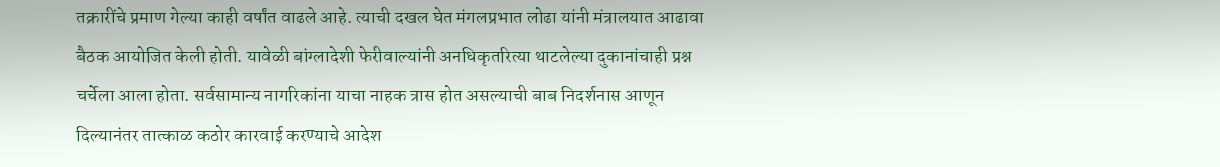तक्रारींचे प्रमाण गेल्या काही वर्षांत वाढले आहे. त्याची दखल घेत मंगलप्रभात लोढा यांनी मंत्रालयात आढावा बैठक आयोजित केली होती. यावेळी बांग्लादेशी फेरीवाल्यांनी अनधिकृतरित्या थाटलेल्या दुकानांचाही प्रश्न चर्चेला आला होता. सर्वसामान्य नागरिकांना याचा नाहक त्रास होत असल्याची बाब निदर्शनास आणून दिल्यानंतर तात्काळ कठोर कारवाई करण्याचे आदेश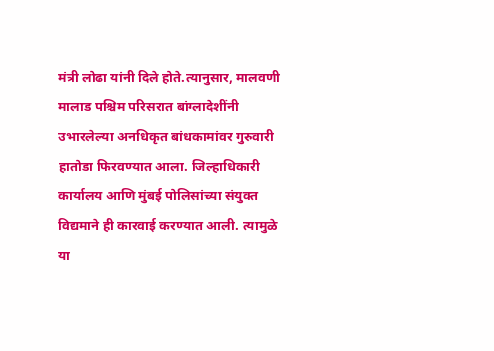मंत्री लोढा यांनी दिले होते.त्यानुसार, मालवणी मालाड पश्चिम परिसरात बांग्लादेशींनी उभारलेल्या अनधिकृत बांधकामांवर गुरुवारी हातोडा फिरवण्यात आला. जिल्हाधिकारी कार्यालय आणि मुंबई पोलिसांच्या संयुक्त विद्यमाने ही कारवाई करण्यात आली. त्यामुळे या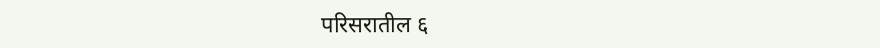परिसरातील ६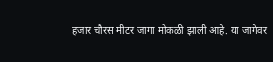हजार चौरस मीटर जागा मोकळी झाली आहे. या जागेवर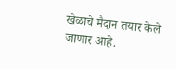खेळाचे मैदान तयार केले जाणार आहे.